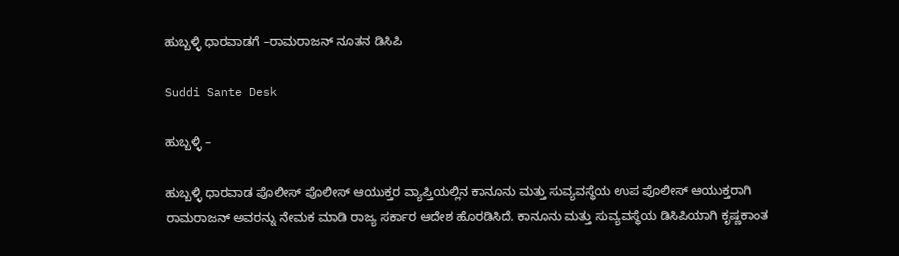ಹುಬ್ಬಳ್ಳಿ ಧಾರವಾಡಗೆ –ರಾಮರಾಜನ್ ನೂತನ ಡಿಸಿಪಿ

Suddi Sante Desk

ಹುಬ್ಬಳ್ಳಿ –

ಹುಬ್ಬಳ್ಳಿ ಧಾರವಾಡ ಪೊಲೀಸ್ ಪೊಲೀಸ್ ಆಯುಕ್ತರ ವ್ಯಾಪ್ತಿಯಲ್ಲಿನ ಕಾನೂನು ಮತ್ತು ಸುವ್ಯವಸ್ಥೆಯ ಉಪ ಪೊಲೀಸ್ ಆಯುಕ್ತರಾಗಿ ರಾಮರಾಜನ್ ಅವರನ್ನು ನೇಮಕ ಮಾಡಿ ರಾಜ್ಯ ಸರ್ಕಾರ ಆದೇಶ ಹೊರಡಿಸಿದೆ. ಕಾನೂನು ಮತ್ತು ಸುವ್ಯವಸ್ಥೆಯ ಡಿಸಿಪಿಯಾಗಿ ಕೃಷ್ಣಕಾಂತ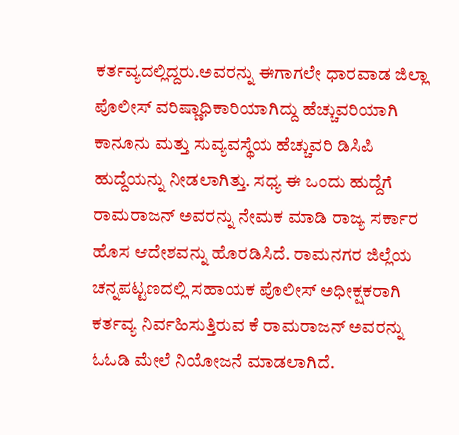ಕರ್ತವ್ಯದಲ್ಲಿದ್ದರು.ಅವರನ್ನು ಈಗಾಗಲೇ ಧಾರವಾಡ ಜಿಲ್ಲಾ ಪೊಲೀಸ್ ವರಿಷ್ಣಾಧಿಕಾರಿಯಾಗಿದ್ದು ಹೆಚ್ಚುವರಿಯಾಗಿ ಕಾನೂನು ಮತ್ತು ಸುವ್ಯವಸ್ಥೆಯ ಹೆಚ್ಚುವರಿ ಡಿಸಿಪಿ ಹುದ್ದೆಯನ್ನು ನೀಡಲಾಗಿತ್ತು. ಸಧ್ಯ ಈ ಒಂದು ಹುದ್ದೆಗೆ ರಾಮರಾಜನ್ ಅವರನ್ನು ನೇಮಕ ಮಾಡಿ ರಾಜ್ಯ ಸರ್ಕಾರ ಹೊಸ ಆದೇಶವನ್ನು ಹೊರಡಿಸಿದೆ. ರಾಮನಗರ ಜಿಲ್ಲೆಯ ಚನ್ನಪಟ್ಟಣದಲ್ಲಿ ಸಹಾಯಕ ಪೊಲೀಸ್ ಅಧೀಕ್ಷಕರಾಗಿ ಕರ್ತವ್ಯ ನಿರ್ವಹಿಸುತ್ತಿರುವ ಕೆ ರಾಮರಾಜನ್ ಅವರನ್ನು ಓಓಡಿ ಮೇಲೆ ನಿಯೋಜನೆ ಮಾಡಲಾಗಿದೆ.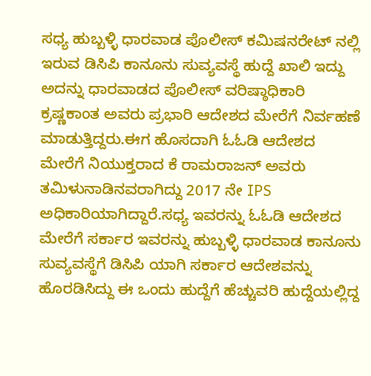ಸಧ್ಯ ಹುಬ್ಬಳ್ಳಿ ಧಾರವಾಡ ಪೊಲೀಸ್ ಕಮಿಷನರೇಟ್ ನಲ್ಲಿ ಇರುವ ಡಿಸಿಪಿ ಕಾನೂನು ಸುವ್ಯವಸ್ಥೆ ಹುದ್ದೆ ಖಾಲಿ ಇದ್ದು ಅದನ್ನು ಧಾರವಾಡದ ಪೊಲೀಸ್ ವರಿಷ್ಠಾಧಿಕಾರಿ ಕ್ರಷ್ಣಕಾಂತ ಅವರು ಪ್ರಭಾರಿ ಆದೇಶದ ಮೇರೆಗೆ ನಿರ್ವಹಣೆ ಮಾಡುತ್ತಿದ್ದರು.ಈಗ ಹೊಸದಾಗಿ ಓಓಡಿ ಆದೇಶದ ಮೇರೆಗೆ ನಿಯುಕ್ತರಾದ ಕೆ ರಾಮರಾಜನ್ ಅವರು ತಮಿಳುನಾಡಿನವರಾಗಿದ್ದು 2017 ನೇ IPS ಅಧಿಕಾರಿಯಾಗಿದ್ದಾರೆ.ಸಧ್ಯ ಇವರನ್ನು ಓಓಡಿ ಆದೇಶದ ಮೇರೆಗೆ ಸರ್ಕಾರ ಇವರನ್ನು ಹುಬ್ಬಳ್ಳಿ ಧಾರವಾಡ ಕಾನೂನು ಸುವ್ಯವಸ್ಥೆಗೆ ಡಿಸಿಪಿ ಯಾಗಿ ಸರ್ಕಾರ ಆದೇಶವನ್ನು ಹೊರಡಿಸಿದ್ದು ಈ ಒಂದು ಹುದ್ದೆಗೆ ಹೆಚ್ಚುವರಿ ಹುದ್ದೆಯಲ್ಲಿದ್ದ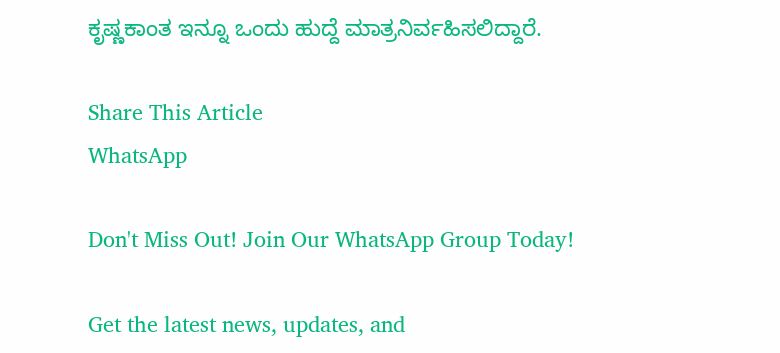ಕೃಷ್ಣಕಾಂತ ಇನ್ನೂ ಒಂದು ಹುದ್ದೆ ಮಾತ್ರನಿರ್ವಹಿಸಲಿದ್ದಾರೆ.

Share This Article
WhatsApp

Don't Miss Out! Join Our WhatsApp Group Today!

Get the latest news, updates, and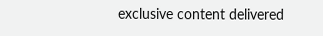exclusive content delivered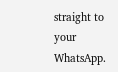straight to your WhatsApp.